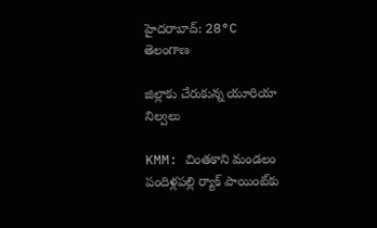హైదరాబాద్: 28°C
తెలంగాణ

జిల్లాకు చేరుకున్న యూరియా నిల్వలు

KMM: చింతకాని మండలం పందిళ్లపల్లి ర్యాక్‌ పాయింట్‌కు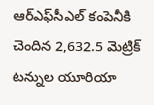ఆర్‌ఎఫ్‌సీఎల్‌ కంపెనీకి చెందిన 2,632.5 మెట్రిక్‌ టన్నుల యూరియా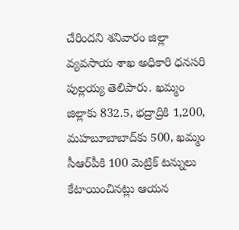చేరిందని శనివారం జిల్లా వ్యవసాయ శాఖ అధికారి ధనసరి పుల్లయ్య తెలిపారు. ఖమ్మం జిల్లాకు 832.5, భద్రాద్రికి 1,200, మహబూబాబాద్‌కు 500, ఖమ్మం సీఆర్‌పీకి 100 మెట్రిక్‌ టన్నులు కేటాయించినట్లు ఆయన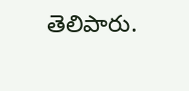తెలిపారు.